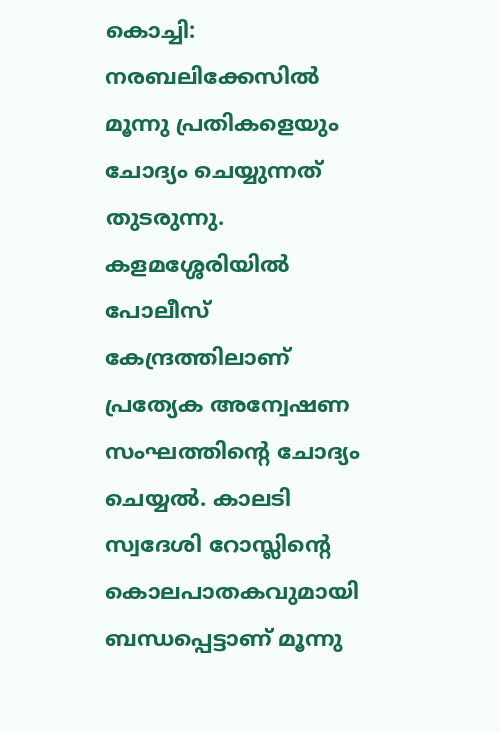കൊച്ചി: നരബലിക്കേസില്‍ മൂന്നു പ്രതികളെയും ചോദ്യം ചെയ്യുന്നത് തുടരുന്നു. കളമശ്ശേരിയില്‍ പോലീസ് കേന്ദ്രത്തിലാണ് പ്രത്യേക അന്വേഷണ സംഘത്തിന്റെ ചോദ്യം ചെയ്യല്‍. കാലടി സ്വദേശി റോസ്ലിന്റെ കൊലപാതകവുമായി ബന്ധപ്പെട്ടാണ് മൂന്നു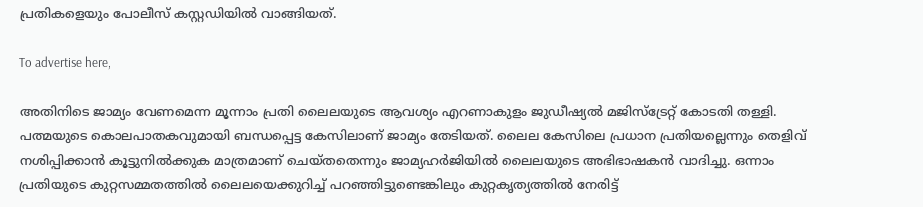പ്രതികളെയും പോലീസ് കസ്റ്റഡിയില്‍ വാങ്ങിയത്.

To advertise here,

അതിനിടെ ജാമ്യം വേണമെന്ന മൂന്നാം പ്രതി ലൈലയുടെ ആവശ്യം എറണാകുളം ജുഡീഷ്യല്‍ മജിസ്ട്രേറ്റ് കോടതി തള്ളി. പത്മയുടെ കൊലപാതകവുമായി ബന്ധപ്പെട്ട കേസിലാണ് ജാമ്യം തേടിയത്. ലൈല കേസിലെ പ്രധാന പ്രതിയല്ലെന്നും തെളിവ് നശിപ്പിക്കാന്‍ കൂട്ടുനില്‍ക്കുക മാത്രമാണ് ചെയ്തതെന്നും ജാമ്യഹര്‍ജിയില്‍ ലൈലയുടെ അഭിഭാഷകന്‍ വാദിച്ചു. ഒന്നാം പ്രതിയുടെ കുറ്റസമ്മതത്തില്‍ ലൈലയെക്കുറിച്ച് പറഞ്ഞിട്ടുണ്ടെങ്കിലും കുറ്റകൃത്യത്തില്‍ നേരിട്ട്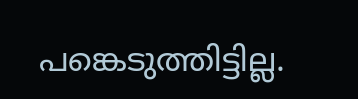പങ്കെടുത്തിട്ടില്ല.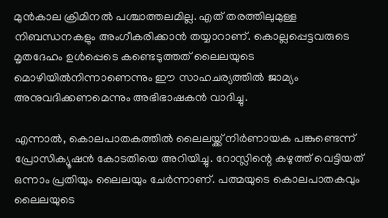മുന്‍കാല ക്രിമിനല്‍ പശ്ചാത്തലമില്ല. എത് തരത്തിലുമുള്ള നിബന്ധനകളും അംഗീകരിക്കാന്‍ തയ്യാറാണ്. കൊല്ലപ്പെട്ടവരുടെ മൃതദേഹം ഉള്‍പ്പെടെ കണ്ടെടുത്തത് ലൈലയുടെ മൊഴിയില്‍നിന്നാണെന്നും ഈ സാഹചര്യത്തില്‍ ജാമ്യം അനുവദിക്കണമെന്നും അഭിഭാഷകന്‍ വാദിച്ചു.

എന്നാല്‍, കൊലപാതകത്തില്‍ ലൈലയ്ക്ക് നിര്‍ണായക പങ്കുണ്ടെന്ന് പ്രോസിക്യൂഷന്‍ കോടതിയെ അറിയിച്ചു. റോസ്ലിന്റെ കഴുത്ത് വെട്ടിയത് ഒന്നാം പ്രതിയും ലൈലയും ചേര്‍ന്നാണ്. പത്മയുടെ കൊലപാതകവും ലൈലയുടെ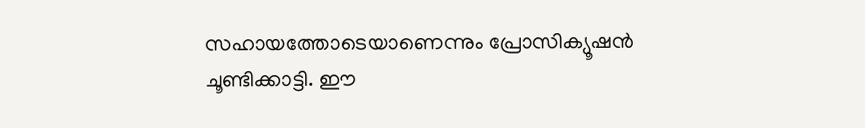സഹായത്തോടെയാണെന്നും പ്രോസിക്യൂഷന്‍ ചൂണ്ടിക്കാട്ടി. ഈ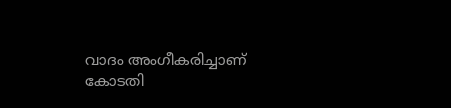വാദം അംഗീകരിച്ചാണ് കോടതി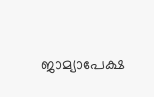ജാമ്യാപേക്ഷ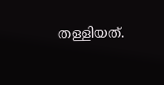തള്ളിയത്.